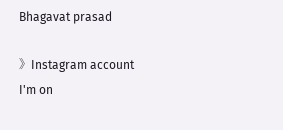Bhagavat prasad

》Instagram account
I'm on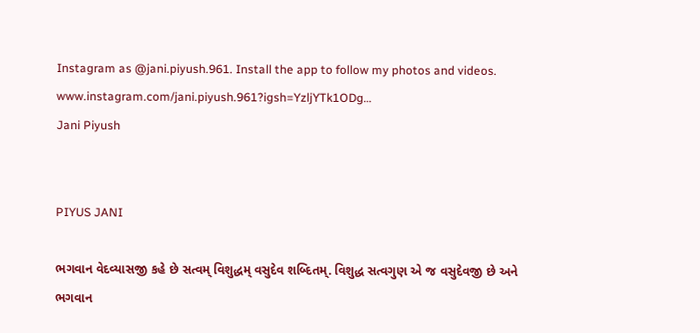Instagram as @jani.piyush.961. Install the app to follow my photos and videos. www.instagram.com/jani.piyush.961?igsh=YzljYTk1ODg…
Jani Piyush


PIYUS JANI

ભગવાન વેદવ્યાસજી કહે છે સત્વમ્ વિશુદ્ધમ્ વસુદેવ શબ્દિતમ્. વિશુદ્ધ સત્વગુણ એ જ વસુદેવજી છે અને ભગવાન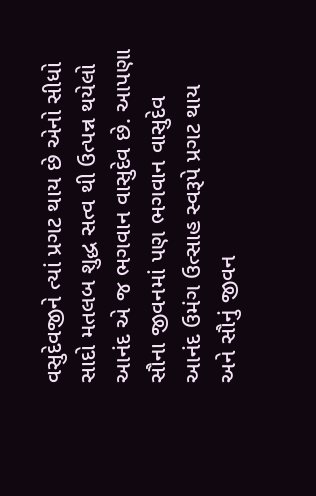વસુદેવજીને ત્યાં પ્રગટ થાય છે એનો સીધો સાદો મતલબ શુદ્ધ સત્વ થી ઉત્પન્ન થયેલો આનંદ એ જ ભગવાન વાસુદેવ છે. આપણા સૌના જીવનમાં પણ ભગવાન વાસુદેવ આનંદ ઉમંગ ઉત્સાહ સ્વરૂપે પ્રગટ થાય અને સૌનું જીવન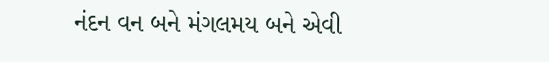નંદન વન બને મંગલમય બને એવી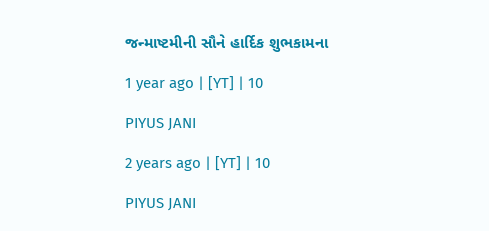જન્માષ્ટમીની સૌને હાર્દિક શુભકામના

1 year ago | [YT] | 10

PIYUS JANI

2 years ago | [YT] | 10

PIYUS JANI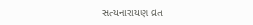સત્યનારાયણ વ્રત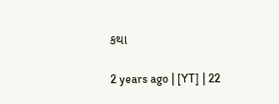કથા

2 years ago | [YT] | 22